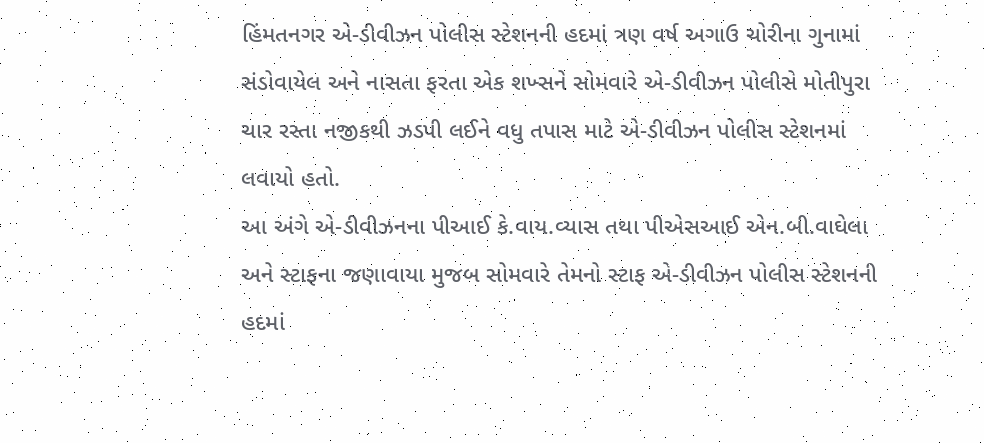હિંમતનગર એ-ડીવીઝન પોલીસ સ્ટેશનની હદમાં ત્રણ વર્ષ અગાઉ ચોરીના ગુનામાં સંડોવાયેલ અને નાસતા ફરતા એક શખ્સને સોમવારે એ-ડીવીઝન પોલીસે મોતીપુરા ચાર રસ્તા નજીકથી ઝડપી લઈને વધુ તપાસ માટે એ-ડીવીઝન પોલીસ સ્ટેશનમાં લવાયો હતો.
આ અંગે એ-ડીવીઝનના પીઆઈ કે.વાય.વ્યાસ તથા પીએસઆઈ એન.બી.વાઘેલા અને સ્ટાફના જણાવાયા મુજબ સોમવારે તેમનો સ્ટાફ એ-ડીવીઝન પોલીસ સ્ટેશનની હદમાં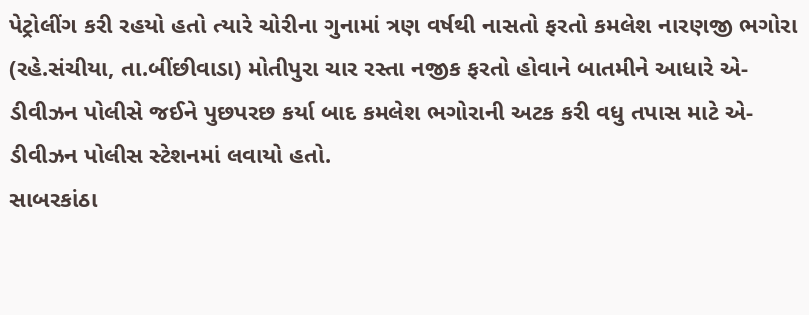પેટ્રોલીંગ કરી રહયો હતો ત્યારે ચોરીના ગુનામાં ત્રણ વર્ષથી નાસતો ફરતો કમલેશ નારણજી ભગોરા (રહે.સંચીયા, તા.બીંછીવાડા) મોતીપુરા ચાર રસ્તા નજીક ફરતો હોવાને બાતમીને આધારે એ-ડીવીઝન પોલીસે જઈને પુછપરછ કર્યા બાદ કમલેશ ભગોરાની અટક કરી વધુ તપાસ માટે એ-ડીવીઝન પોલીસ સ્ટેશનમાં લવાયો હતો.
સાબરકાંઠા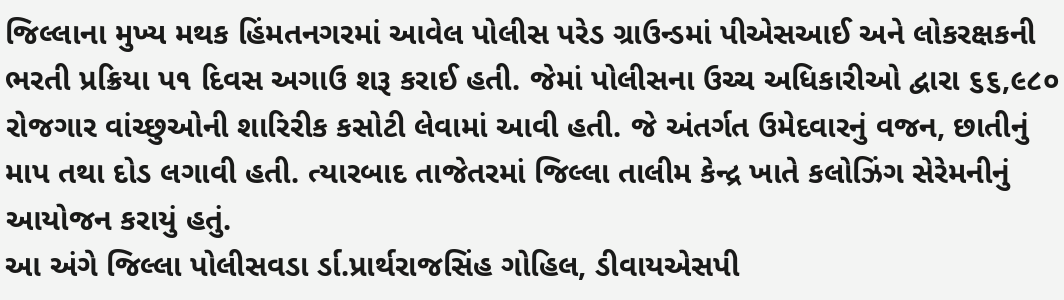જિલ્લાના મુખ્ય મથક હિંમતનગરમાં આવેલ પોલીસ પરેડ ગ્રાઉન્ડમાં પીએસઆઈ અને લોકરક્ષકની ભરતી પ્રક્રિયા પ૧ દિવસ અગાઉ શરૂ કરાઈ હતી. જેમાં પોલીસના ઉચ્ચ અધિકારીઓ દ્વારા ૬૬,૯૮૦ રોજગાર વાંચ્છુઓની શારિરીક કસોટી લેવામાં આવી હતી. જે અંતર્ગત ઉમેદવારનું વજન, છાતીનું માપ તથા દોડ લગાવી હતી. ત્યારબાદ તાજેતરમાં જિલ્લા તાલીમ કેન્દ્ર ખાતે કલોઝિંગ સેરેમનીનું આયોજન કરાયું હતું.
આ અંગે જિલ્લા પોલીસવડા ર્ડા.પ્રાર્થરાજસિંહ ગોહિલ, ડીવાયએસપી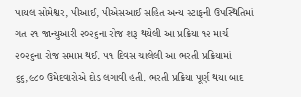પાયલ સોમેશ્વર, પીઆઈ, પીએસઆઈ સહિત અન્ય સ્ટાફની ઉપસ્થિતિમાં ગત ૨૧ જાન્યુઆરી ૨૦૨૬ના રોજ શરૂ થયેલી આ પ્રક્રિયા ૧૨ માર્ચ ૨૦૨૬ના રોજ સમાપ્ત થઈ. ૫૧ દિવસ ચાલેલી આ ભરતી પ્રક્રિયામાં ૬૬,૯૮૦ ઉમેદવારોએ દોડ લગાવી હતી. ભરતી પ્રક્રિયા પૂર્ણ થયા બાદ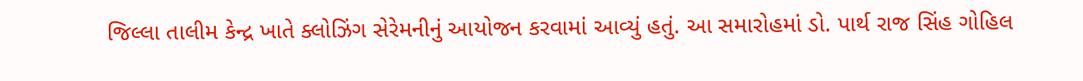જિલ્લા તાલીમ કેન્દ્ર ખાતે ક્લોઝિંગ સેરેમનીનું આયોજન કરવામાં આવ્યું હતું. આ સમારોહમાં ડો. પાર્થ રાજ સિંહ ગોહિલ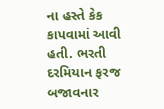ના હસ્તે કેક કાપવામાં આવી હતી. ભરતી દરમિયાન ફરજ બજાવનાર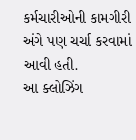કર્મચારીઓની કામગીરી અંગે પણ ચર્ચા કરવામાં આવી હતી.
આ ક્લોઝિંગ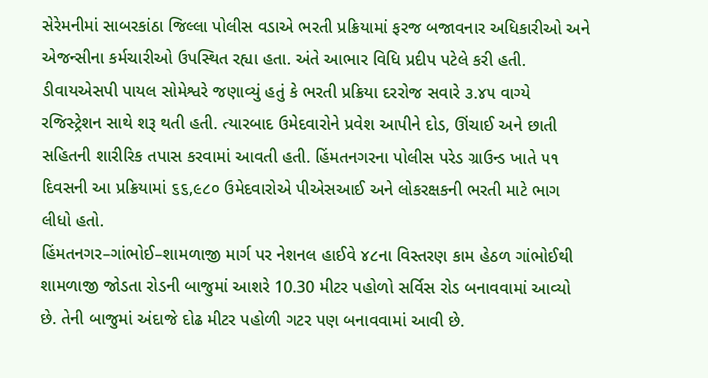સેરેમનીમાં સાબરકાંઠા જિલ્લા પોલીસ વડાએ ભરતી પ્રક્રિયામાં ફરજ બજાવનાર અધિકારીઓ અને એજન્સીના કર્મચારીઓ ઉપસ્થિત રહ્યા હતા. અંતે આભાર વિધિ પ્રદીપ પટેલે કરી હતી. ડીવાયએસપી પાયલ સોમેશ્વરે જણાવ્યું હતું કે ભરતી પ્રક્રિયા દરરોજ સવારે ૩.૪૫ વાગ્યે રજિસ્ટ્રેશન સાથે શરૂ થતી હતી. ત્યારબાદ ઉમેદવારોને પ્રવેશ આપીને દોડ, ઊંચાઈ અને છાતી સહિતની શારીરિક તપાસ કરવામાં આવતી હતી. હિંમતનગરના પોલીસ પરેડ ગ્રાઉન્ડ ખાતે ૫૧ દિવસની આ પ્રક્રિયામાં ૬૬,૯૮૦ ઉમેદવારોએ પીએસઆઈ અને લોકરક્ષકની ભરતી માટે ભાગ લીધો હતો.
હિંમતનગર–ગાંભોઈ–શામળાજી માર્ગ પર નેશનલ હાઈવે ૪૮ના વિસ્તરણ કામ હેઠળ ગાંભોઈથી શામળાજી જોડતા રોડની બાજુમાં આશરે 10.30 મીટર પહોળો સર્વિસ રોડ બનાવવામાં આવ્યો છે. તેની બાજુમાં અંદાજે દોઢ મીટર પહોળી ગટર પણ બનાવવામાં આવી છે.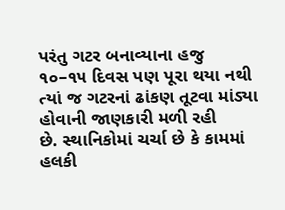પરંતુ ગટર બનાવ્યાના હજુ ૧૦–૧૫ દિવસ પણ પૂરા થયા નથી ત્યાં જ ગટરનાં ઢાંકણ તૂટવા માંડ્યા હોવાની જાણકારી મળી રહી
છે. સ્થાનિકોમાં ચર્ચા છે કે કામમાં હલકી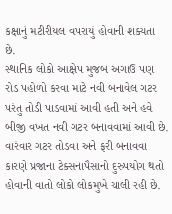કક્ષાનું મટીરીયલ વપરાયું હોવાની શક્યતા છે.
સ્થાનિક લોકો આક્ષેપ મુજબ અગાઉ પણ રોડ પહોળો કરવા માટે નવી બનાવેલ ગટર પરંતુ તોડી પાડવામાં આવી હતી અને હવે બીજી વખત નવી ગટર બનાવવામાં આવી છે. વારંવાર ગટર તોડવા અને ફરી બનાવવા કારણે પ્રજાના ટેક્સનાપૈસાનો દુરુપયોગ થતો હોવાની વાતો લોકો લોકમુખે ચાલી રહી છે.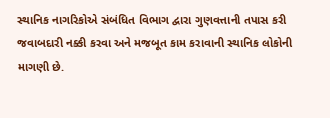સ્થાનિક નાગરિકોએ સંબંધિત વિભાગ દ્વારા ગુણવત્તાની તપાસ કરી જવાબદારી નક્કી કરવા અને મજબૂત કામ કરાવાની સ્થાનિક લોકોની માગણી છે.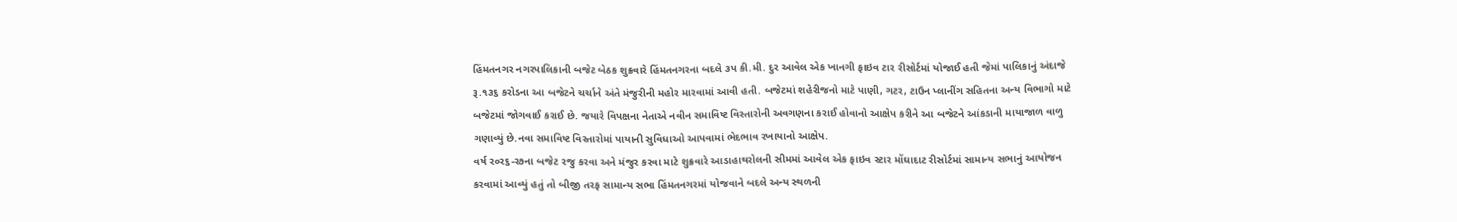હિંમતનગર નગરપાલિકાની બજેટ બેઠક શુક્રવારે હિંમતનગરના બદલે ૩પ કી.મી. દુર આવેલ એક ખાનગી ફાઇવ ટાર રીસોર્ટમાં યોજાઈ હતી જેમાં પાલિકાનું અંદાજે રૂ.૧૩૬ કરોડના આ બજેટને ચર્ચાને અંતે મંજુરીની મહોર મારવામાં આવી હતી. બજેટમાં શહેરીજનો માટે પાણી, ગટર, ટાઉન પ્લાનીંગ સહિતના અન્ય વિભાગો માટે બજેટમાં જોગવાઈ કરાઈ છે. જયારે વિપક્ષના નેતાએ નવીન સમાવિષ્ટ વિસ્તારોની અવગણના કરાઈ હોવાનો આક્ષેપ કરીને આ બજેટને આંકડાની માયાજાળ વાળુ ગણાવ્યું છે.નવા સમાવિષ્ટ વિસ્તારોમાં પાયાની સુવિધાઓ આપવામાં ભેદભાવ રખાયાનો આક્ષેપ.
વર્ષ ર૦ર૬-ર૭ના બજેટ રજુ કરવા અને મંજુર કરવા માટે શુક્રવારે આડાહાથરોલની સીમમાં આવેલ એક ફાઇવ સ્ટાર મોંઘાદાટ રીસોર્ટમાં સામાન્ય સભાનું આયોજન કરવામાં આવ્યું હતું તો બીજી તરફ સામાન્ય સભા હિંમતનગરમાં યોજવાને બદલે અન્ય સ્થળની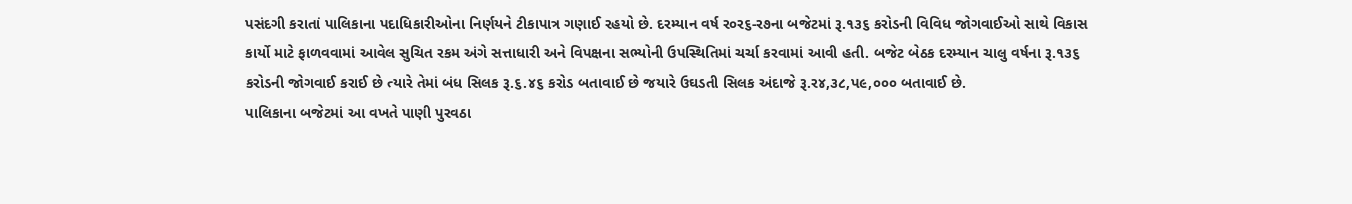પસંદગી કરાતાં પાલિકાના પદાધિકારીઓના નિર્ણયને ટીકાપાત્ર ગણાઈ રહયો છે. દરમ્યાન વર્ષ ર૦ર૬-ર૭ના બજેટમાં રૂ.૧૩૬ કરોડની વિવિધ જોગવાઈઓ સાથે વિકાસ કાર્યો માટે ફાળવવામાં આવેલ સુચિત રકમ અંગે સત્તાધારી અને વિપક્ષના સભ્યોની ઉપસ્થિતિમાં ચર્ચા કરવામાં આવી હતી. બજેટ બેઠક દરમ્યાન ચાલુ વર્ષના રૂ.૧૩૬ કરોડની જોગવાઈ કરાઈ છે ત્યારે તેમાં બંધ સિલક રૂ.૬.૪૬ કરોડ બતાવાઈ છે જયારે ઉઘડતી સિલક અંદાજે રૂ.ર૪,૩૮,પ૯,૦૦૦ બતાવાઈ છે.
પાલિકાના બજેટમાં આ વખતે પાણી પુરવઠા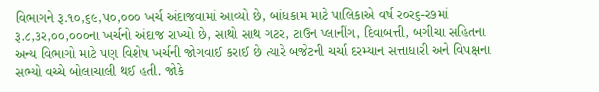વિભાગને રૂ.૧૦,૬૯,પ૦,૦૦૦ ખર્ચ અંદાજવામાં આવ્યો છે, બાંધકામ માટે પાલિકાએ વર્ષ ર૦ર૬-ર૭માં રૂ.૮,૩ર,૦૦,૦૦૦ના ખર્ચનો અંદાજ રાખ્યો છે, સાથો સાથ ગટર, ટાઉન પ્લાનીંગ, દિવાબત્તી, બગીચા સહિતના અન્ય વિભાગો માટે પણ વિશેષ ખર્ચની જોગવાઈ કરાઈ છે ત્યારે બજેટની ચર્ચા દરમ્યાન સત્તાધારી અને વિપક્ષના સભ્યો વચ્ચે બોલાચાલી થઈ હતી. જોકે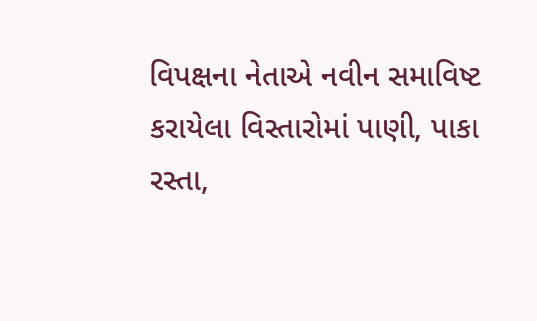વિપક્ષના નેતાએ નવીન સમાવિષ્ટ કરાયેલા વિસ્તારોમાં પાણી, પાકા રસ્તા,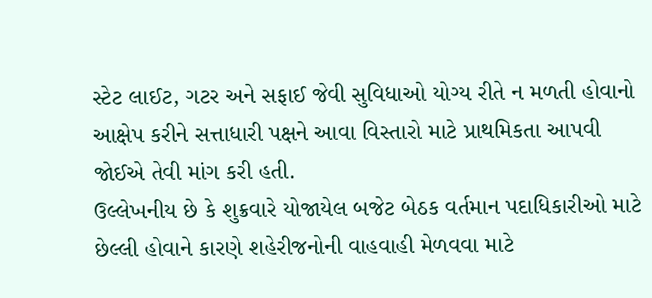સ્ટેટ લાઈટ, ગટર અને સફાઈ જેવી સુવિધાઓ યોગ્ય રીતે ન મળતી હોવાનો આક્ષેપ કરીને સત્તાધારી પક્ષને આવા વિસ્તારો માટે પ્રાથમિકતા આપવી જોઈએ તેવી માંગ કરી હતી.
ઉલ્લેખનીય છે કે શુક્રવારે યોજાયેલ બજેટ બેઠક વર્તમાન પદાધિકારીઓ માટે છેલ્લી હોવાને કારણે શહેરીજનોની વાહવાહી મેળવવા માટે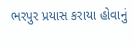ભરપુર પ્રયાસ કરાયા હોવાનું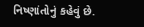નિષ્ણાંતોનું કહેવું છે.